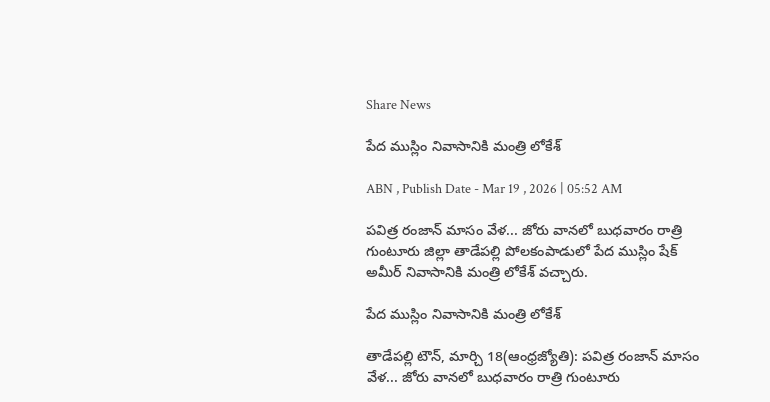Share News

పేద ముస్లిం నివాసానికి మంత్రి లోకేశ్‌

ABN , Publish Date - Mar 19 , 2026 | 05:52 AM

పవిత్ర రంజాన్‌ మాసం వేళ... జోరు వానలో బుధవారం రాత్రి గుంటూరు జిల్లా తాడేపల్లి పోలకంపాడులో పేద ముస్లిం షేక్‌ అమీర్‌ నివాసానికి మంత్రి లోకేశ్‌ వచ్చారు.

పేద ముస్లిం నివాసానికి మంత్రి లోకేశ్‌

తాడేపల్లి టౌన్‌, మార్చి 18(ఆంధ్రజ్యోతి): పవిత్ర రంజాన్‌ మాసం వేళ... జోరు వానలో బుధవారం రాత్రి గుంటూరు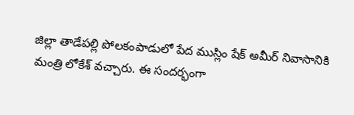జిల్లా తాడేపల్లి పోలకంపాడులో పేద ముస్లిం షేక్‌ అమీర్‌ నివాసానికి మంత్రి లోకేశ్‌ వచ్చారు. ఈ సందర్భంగా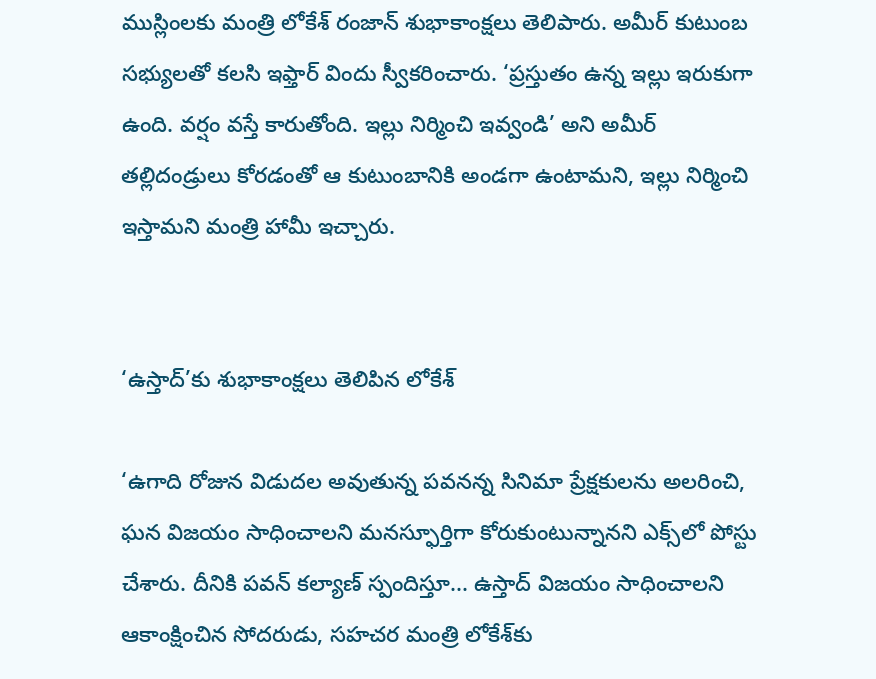ముస్లింలకు మంత్రి లోకేశ్‌ రంజాన్‌ శుభాకాంక్షలు తెలిపారు. అమీర్‌ కుటుంబ సభ్యులతో కలసి ఇఫ్తార్‌ విందు స్వీకరించారు. ‘ప్రస్తుతం ఉన్న ఇల్లు ఇరుకుగా ఉంది. వర్షం వస్తే కారుతోంది. ఇల్లు నిర్మించి ఇవ్వండి’ అని అమీర్‌ తల్లిదండ్రులు కోరడంతో ఆ కుటుంబానికి అండగా ఉంటామని, ఇల్లు నిర్మించి ఇస్తామని మంత్రి హామీ ఇచ్చారు.


‘ఉస్తాద్‌’కు శుభాకాంక్షలు తెలిపిన లోకేశ్‌

‘ఉగాది రోజున విడుదల అవుతున్న పవనన్న సినిమా ప్రేక్షకులను అలరించి, ఘన విజయం సాధించాలని మనస్ఫూర్తిగా కోరుకుంటున్నానని ఎక్స్‌లో పోస్టు చేశారు. దీనికి పవన్‌ కల్యాణ్‌ స్పందిస్తూ... ఉస్తాద్‌ విజయం సాధించాలని ఆకాంక్షించిన సోదరుడు, సహచర మంత్రి లోకేశ్‌కు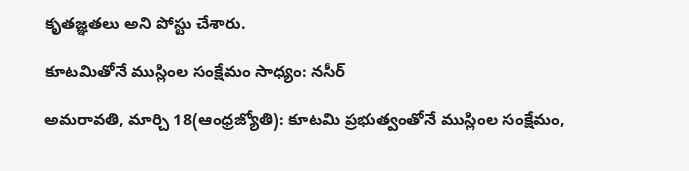కృతజ్ఞతలు అని పోస్టు చేశారు.

కూటమితోనే ముస్లింల సంక్షేమం సాధ్యం: నసీర్‌

అమరావతి, మార్చి 18(ఆంధ్రజ్యోతి): కూటమి ప్రభుత్వంతోనే ముస్లింల సంక్షేమం,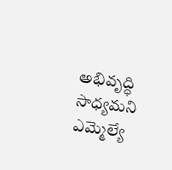అభివృద్ధి సాధ్యమని ఎమ్మెల్యే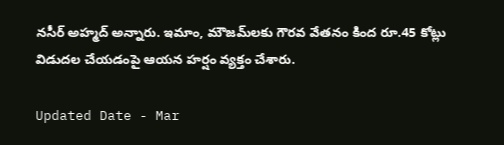నసీర్‌ అహ్మద్‌ అన్నారు. ఇమాం, మౌజమ్‌లకు గౌరవ వేతనం కింద రూ.45 కోట్లు విడుదల చేయడంపై ఆయన హర్షం వ్యక్తం చేశారు.

Updated Date - Mar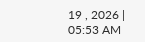19 , 2026 | 05:53 AM